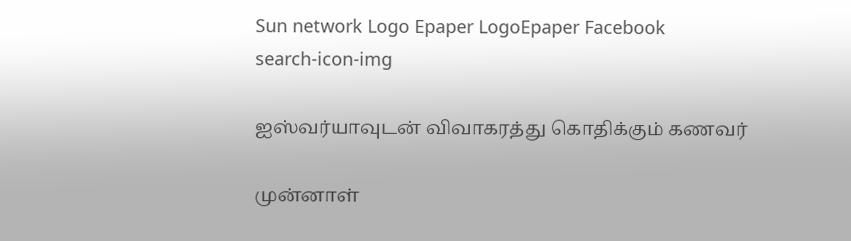Sun network Logo Epaper LogoEpaper Facebook
search-icon-img

ஐஸ்வர்யாவுடன் விவாகரத்து கொதிக்கும் கணவர்

முன்னாள்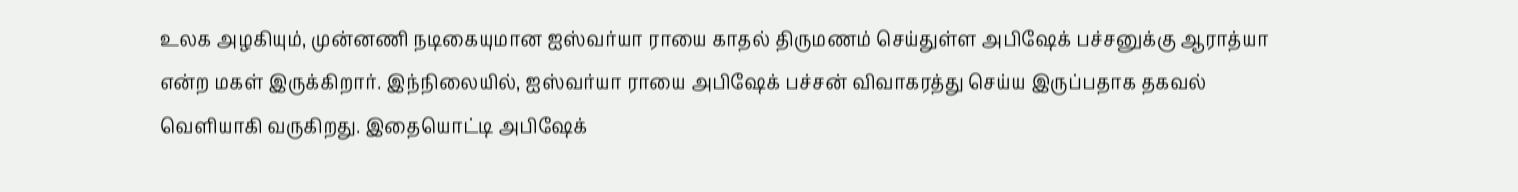உலக அழகியும், முன்னணி நடிகையுமான ஐஸ்வர்யா ராயை காதல் திருமணம் செய்துள்ள அபிஷேக் பச்சனுக்கு ஆராத்யா என்ற மகள் இருக்கிறார். இந்நிலையில், ஐஸ்வர்யா ராயை அபிஷேக் பச்சன் விவாகரத்து செய்ய இருப்பதாக தகவல் வெளியாகி வருகிறது. இதையொட்டி அபிஷேக்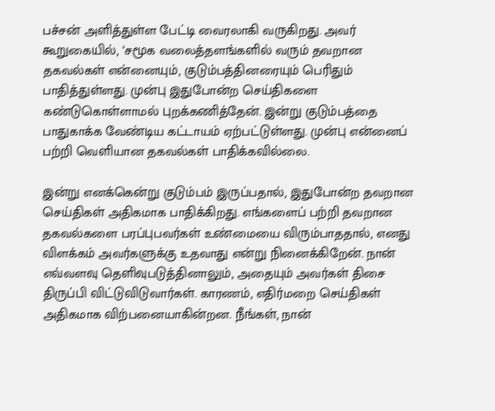பச்சன் அளித்துள்ள பேட்டி வைரலாகி வருகிறது. அவர் கூறுகையில், ‘சமூக வலைத்தளங்களில் வரும் தவறான தகவல்கள் என்னையும், குடும்பத்தினரையும் பெரிதும் பாதித்துள்ளது. முன்பு இதுபோன்ற செய்திகளை கண்டுகொள்ளாமல் புறக்கணித்தேன். இன்று குடும்பத்தை பாதுகாக்க வேண்டிய கட்டாயம் ஏற்பட்டுள்ளது. முன்பு என்னைப் பற்றி வெளியான தகவல்கள் பாதிக்கவில்லை.

இன்று எனக்கென்று குடும்பம் இருப்பதால், இதுபோன்ற தவறான செய்திகள் அதிகமாக பாதிக்கிறது. எங்களைப் பற்றி தவறான தகவல்களை பரப்புபவர்கள் உண்மையை விரும்பாததால், எனது விளக்கம் அவர்களுக்கு உதவாது என்று நினைக்கிறேன். நான் எவ்வளவு தெளிவுபடுத்தினாலும், அதையும் அவர்கள் திசை திருப்பி விட்டுவிடுவார்கள். காரணம், எதிர்மறை செய்திகள் அதிகமாக விற்பனையாகின்றன. நீங்கள், நான்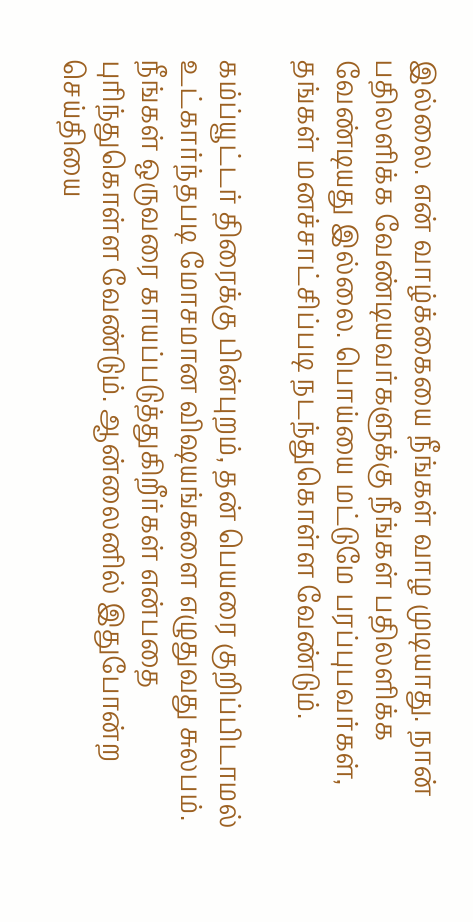இல்லை. என் வாழ்க்கையை நீங்கள் வாழ முடியாது. நான் பதிலளிக்க வேண்டியவர்களுக்கு நீங்கள் பதிலளிக்க வேண்டியது இல்லை. பொய்யை மட்டுமே பரப்புபவர்கள், தங்கள் மனச்சாட்சிப்படி நடந்துகொள்ள வேண்டும்.

கம்ப்யூட்டர் திரைக்கு பின்புறம், தன் பெயரை குறிப்பிடாமல் உட்கார்ந்தபடி மோசமான விஷயங்களை எழுதுவது சுலபம். நீங்கள் ஒருவரை காயப்படுத்துகிறீர்கள் என்பதை புரிந்துகொள்ள வேண்டும். ஆன்லைனில் இதுபோன்ற செய்தியை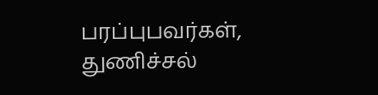பரப்புபவர்கள், துணிச்சல்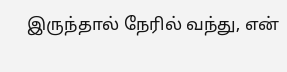இருந்தால் நேரில் வந்து, என்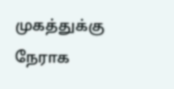முகத்துக்கு நேராக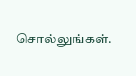சொல்லுங்கள்.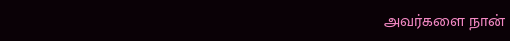அவர்களை நான்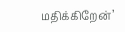மதிக்கிறேன்’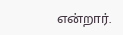என்றார்.